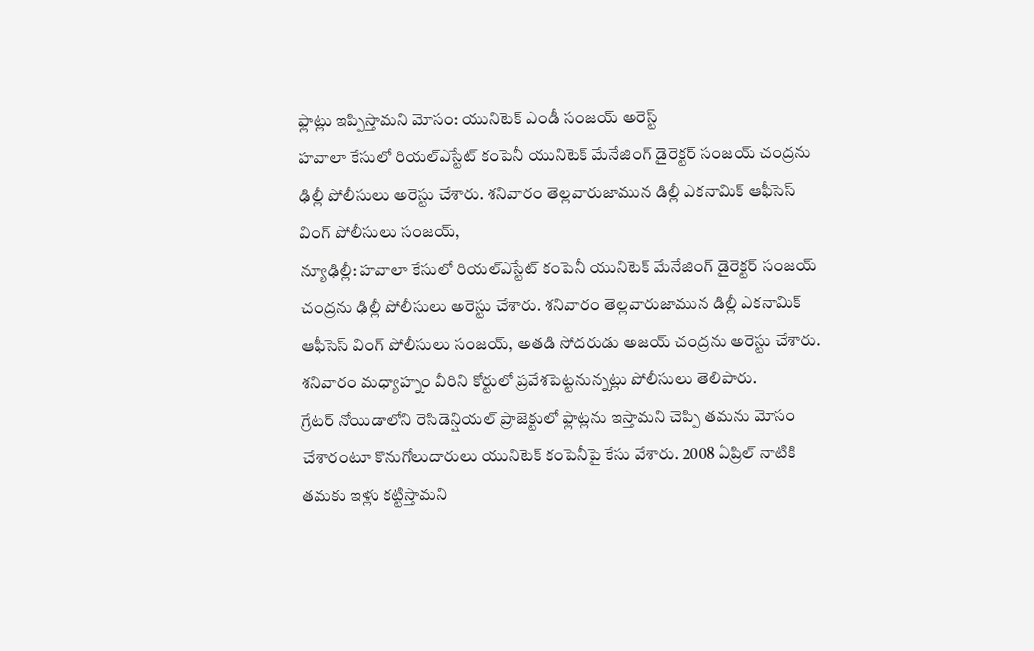ఫ్లాట్లు ఇప్పిస్తామని మోసం: యునిటెక్ ఎండీ సంజయ్ అరెస్ట్
హవాలా కేసులో రియల్ఎస్టేట్ కంపెనీ యునిటెక్ మేనేజింగ్ డైరెక్టర్ సంజయ్ చంద్రను ఢిల్లీ పోలీసులు అరెస్టు చేశారు. శనివారం తెల్లవారుజామున డిల్లీ ఎకనామిక్ ఆఫీసెస్ వింగ్ పోలీసులు సంజయ్,
న్యూఢిల్లీ: హవాలా కేసులో రియల్ఎస్టేట్ కంపెనీ యునిటెక్ మేనేజింగ్ డైరెక్టర్ సంజయ్ చంద్రను ఢిల్లీ పోలీసులు అరెస్టు చేశారు. శనివారం తెల్లవారుజామున డిల్లీ ఎకనామిక్ ఆఫీసెస్ వింగ్ పోలీసులు సంజయ్, అతడి సోదరుడు అజయ్ చంద్రను అరెస్టు చేశారు. శనివారం మధ్యాహ్నం వీరిని కోర్టులో ప్రవేశపెట్టనున్నట్లు పోలీసులు తెలిపారు.
గ్రేటర్ నోయిడాలోని రెసిడెన్షియల్ ప్రాజెక్టులో ఫ్లాట్లను ఇస్తామని చెప్పి తమను మోసం చేశారంటూ కొనుగోలుదారులు యునిటెక్ కంపెనీపై కేసు వేశారు. 2008 ఏప్రిల్ నాటికి తమకు ఇళ్లు కట్టిస్తామని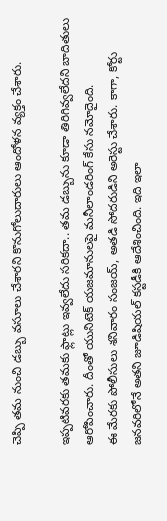చెప్పి తమ నుంచి డబ్బు వసూలు చేశారని కొనుగోలుదారులు ఆందోళన వ్యక్తం చేశారు.

ఇప్పటివరకు తమకు ఫ్లాట్లు ఇవ్వలేదు సరికదా.. తమ డబ్బును కూడా తిరిగివ్వలేదని బాదితులు ఆరోపించారు. దీంతో యునిటెక్ యజమానులపై మనీలాండరింగ్ కేసు నమోదైంది.
ఈ మేరకు పోలీసులు శనివారం సంజయ్, అతడి సోదరుడిని అరెస్టు చేశారు. కాగా, కోర్టు జనవరిలోనే అతని జూడిషియల్ కస్టడీకి ఆదేశించింది. ఇది ఇలా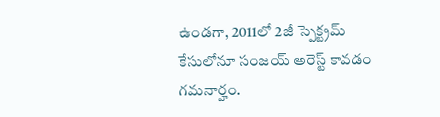ఉండగా, 2011లో 2జీ స్పెక్ట్రమ్ కేసులోనూ సంజయ్ అరెస్ట్ కావడం గమనార్హం.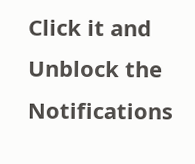Click it and Unblock the Notifications